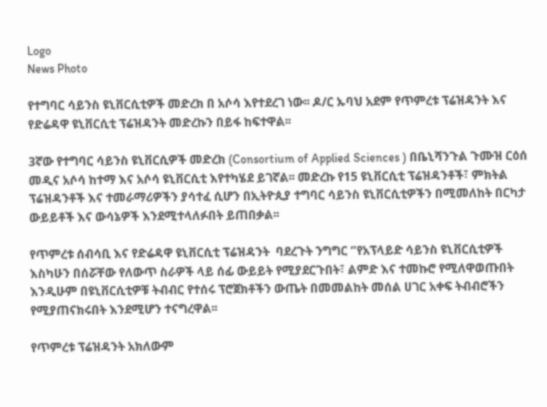Logo
News Photo

የተግባር ሳይንስ ዩኒቨርሲቲዎች መድረክ በ አሶሳ እየተደረገ ነው፡፡ ዶ/ር ኡባህ አደም የጥምረቱ ፕሬዝዳንት እና የድሬዳዋ ዩኒቨርሲቲ ፕሬዝዳንት መድረኩን በይፋ ከፍተዋል፡፡

3ኛው የተግባር ሳይንስ ዩኒቨርሲዎች መድረክ (Consortium of Applied Sciences ) በቤኒሻንጉል ጉሙዝ ርዕሰ መዲና አሶሳ ከተማ እና አሶሳ ዩኒቨርሲቲ እየተካሄደ ይገኛል፡፡ መድረኩ የ15 ዩኒቨርሲቲ ፕሬዝዳንቶች፣ ምክትል ፕሬዝዳንቶች እና ተመራማሪዎችን ያሳተፈ ሲሆን በኢትዮጲያ ተግባር ሳይንስ ዩኒቨርሲቲዎችን በሚመለከት በርካታ ውይይቶች እና ውሳኔዎች እንደሚተላለፉበት ይጠበቃል፡፡

የጥምረቱ ሰብሳቢ እና የድሬዳዋ ዩኒቨርሲቲ ፕሬዝዳንት  ባደረጉት ንግግር ‘’የአፕላይድ ሳይንስ ዩኒቨርሲቲዎች እስካሁን በሰሯቸው የለውጥ ስራዎች ላይ ሰፊ ውይይት የሚያደርጉበት፣ ልምድ እና ተመኩሮ የሚለዋወጡበት እንዲሁም በዩኒቨርሲቲዎቹ ትብብር የተሰሩ ፕሮጀክቶችን ውጤት በመመልከት መሰል ሀገር አቀፍ ትብብሮችን የሚያጠናክሩበት እንደሚሆን ተናግረዋል፡፡

የጥምረቱ ፕሬዝዳንት አክለውም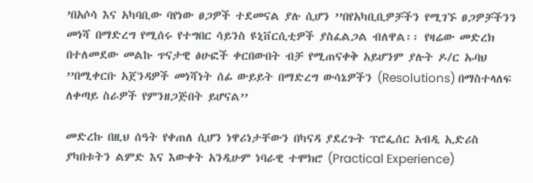’በአሶሳ እና አካባቢው ባየነው ፀጋዎች ተደመናል ያሉ ሲሆን ’’በየአካቢቢዎቻችን የሚገኙ ፀጋዎቻችንን መነሻ በማድረግ የሚሰሩ የተግበር ሳይንስ ዩኒቨርሲቲዎች ያስፈልጋል ብለዋል፡፡ የዛሬው መድረክ በተለመደው መልኩ ጥናታዊ ፅሁፎች ቀርበውበት ብቻ የሚጠናቀቅ አይሆንም ያሉት ዶ/ር ኡባህ ’’በሚቀርቡ አጀንዳዎች መነሻነት ሰፊ ውይይት በማድረግ ውሳኔዎችን (Resolutions) በማስተላለፍ ለቀጣይ ስራዎች የምንዘጋጅበት ይሆናል’’

መድረኩ በዚህ ሰዓት የቀጠለ ሲሆን ነዋሪነታቸውን በካናዳ ያደረጉት ፕሮፌሰር አብዲ ኢድሪስ ያካበቱትን ልምድ እና እውቀት አንዲሁም ነባራዊ ተሞክሮ (Practical Experience)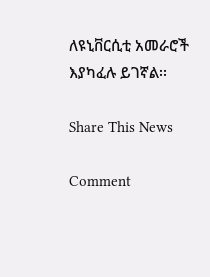ለዩኒቨርሲቲ አመራሮች እያካፈሉ ይገኛል፡፡

Share This News

Comment